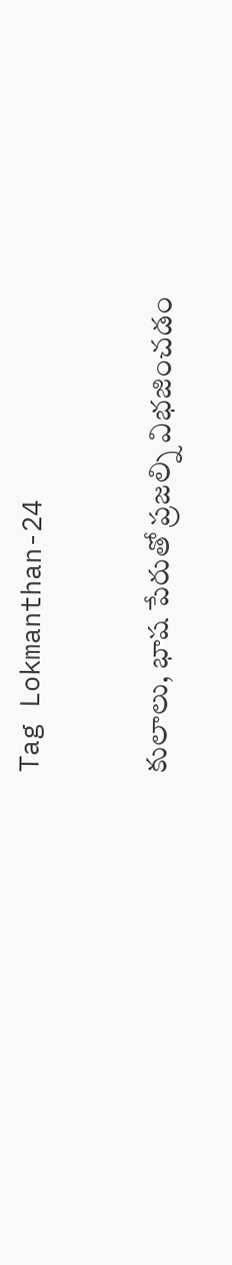Tag Lokmanthan-24

కులాలు, భాష పేరుతో ప్రజల్ని విభజించడం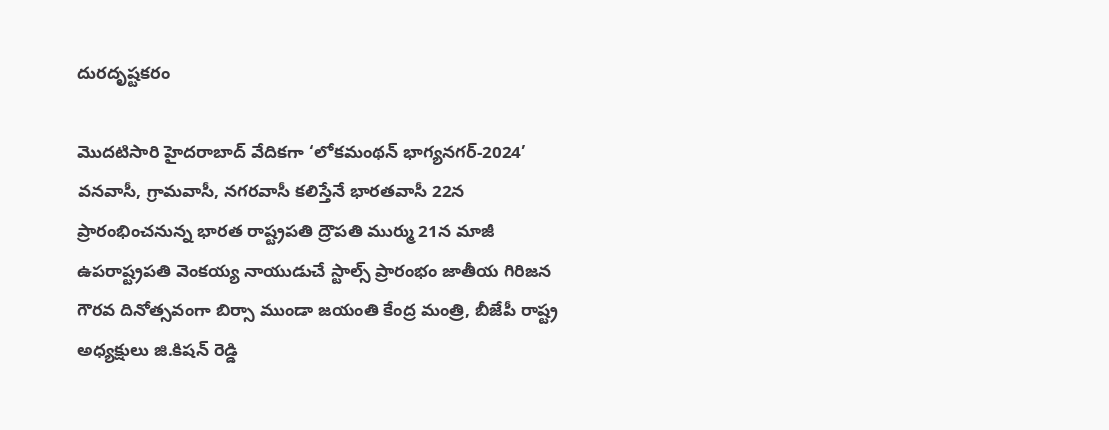దురదృష్టకరం

మొదటిసారి హైదరాబాద్‌ ‌వేదికగా ‘లోకమంథన్‌ ‌భాగ్యనగర్‌-2024’ వనవాసీ, గ్రామవాసీ, నగరవాసీ కలిస్తేనే భారతవాసీ 22న ప్రారంభించనున్న భారత రాష్ట్రపతి ద్రౌపతి ముర్ము 21న మాజీ ఉపరాష్ట్రపతి వెంకయ్య నాయుడుచే స్టాల్స్ ‌ప్రారంభం జాతీయ గిరిజన గౌరవ దినోత్సవంగా బిర్సా ముండా జయంతి కేంద్ర మంత్రి, బీజేపీ రాష్ట్ర అధ్యక్షులు జి.కిషన్‌ ‌రెడ్డి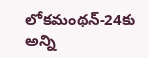లోకమంథన్‌-24కు అన్ని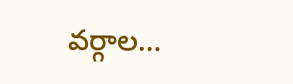వర్గాల…